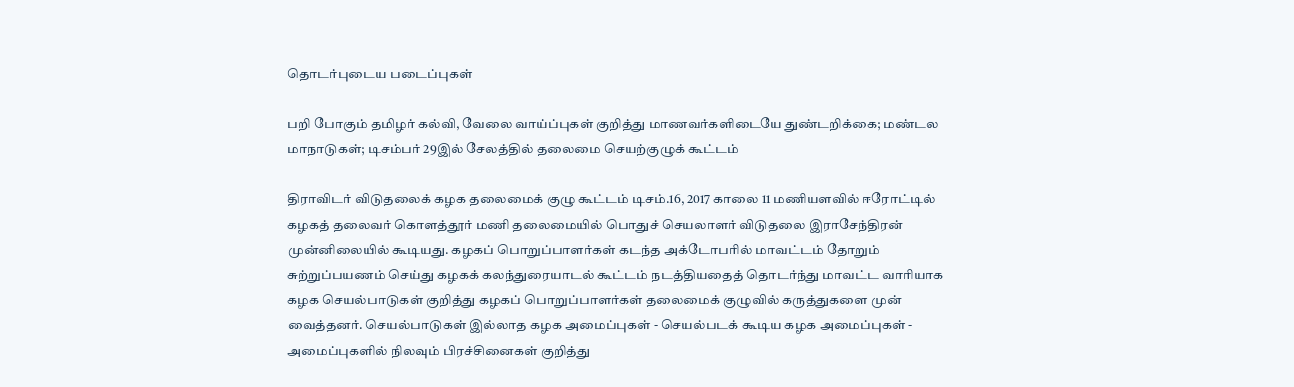தொடர்புடைய படைப்புகள்

பறி போகும் தமிழர் கல்வி, வேலை வாய்ப்புகள் குறித்து மாணவர்களிடையே துண்டறிக்கை; மண்டல மாநாடுகள்; டிசம்பர் 29இல் சேலத்தில் தலைமை செயற்குழுக் கூட்டம்

திராவிடர் விடுதலைக் கழக தலைமைக் குழு கூட்டம் டிசம்.16, 2017 காலை 11 மணியளவில் ஈரோட்டில் கழகத் தலைவர் கொளத்தூர் மணி தலைமையில் பொதுச் செயலாளர் விடுதலை இராசேந்திரன் முன்னிலையில் கூடியது. கழகப் பொறுப்பாளர்கள் கடந்த அக்டோபரில் மாவட்டம் தோறும் சுற்றுப்பயணம் செய்து கழகக் கலந்துரையாடல் கூட்டம் நடத்தியதைத் தொடர்ந்து மாவட்ட வாரியாக கழக செயல்பாடுகள் குறித்து கழகப் பொறுப்பாளர்கள் தலைமைக் குழுவில் கருத்துகளை முன் வைத்தனர். செயல்பாடுகள் இல்லாத கழக அமைப்புகள் - செயல்படக் கூடிய கழக அமைப்புகள் - அமைப்புகளில் நிலவும் பிரச்சினைகள் குறித்து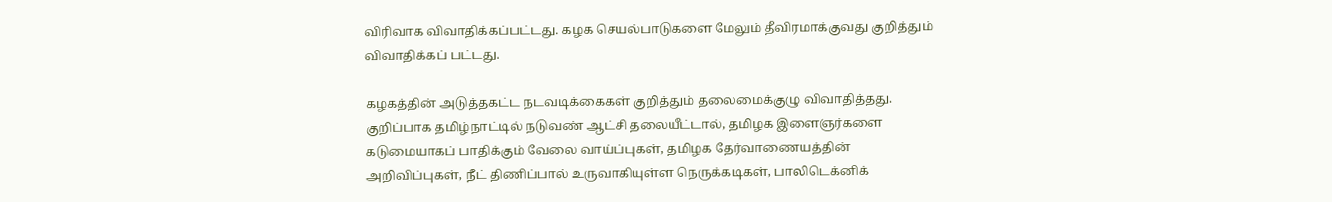விரிவாக விவாதிக்கப்பட்டது. கழக செயல்பாடுகளை மேலும் தீவிரமாக்குவது குறித்தும் விவாதிக்கப் பட்டது.

கழகத்தின் அடுத்தகட்ட நடவடிக்கைகள் குறித்தும் தலைமைக்குழு விவாதித்தது. குறிப்பாக தமிழ்நாட்டில் நடுவண் ஆட்சி தலையீட்டால், தமிழக இளைஞர்களை கடுமையாகப் பாதிக்கும் வேலை வாய்ப்புகள், தமிழக தேர்வாணையத்தின் அறிவிப்புகள், நீட் திணிப்பால் உருவாகியுள்ள நெருக்கடிகள், பாலிடெக்னிக்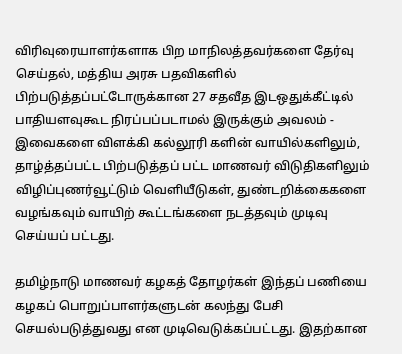விரிவுரையாளர்களாக பிற மாநிலத்தவர்களை தேர்வு செய்தல், மத்திய அரசு பதவிகளில் பிற்படுத்தப்பட்டோருக்கான 27 சதவீத இடஒதுக்கீட்டில் பாதியளவுகூட நிரப்பப்படாமல் இருக்கும் அவலம் - இவைகளை விளக்கி கல்லூரி களின் வாயில்களிலும், தாழ்த்தப்பட்ட பிற்படுத்தப் பட்ட மாணவர் விடுதிகளிலும் விழிப்புணர்வூட்டும் வெளியீடுகள், துண்டறிக்கைகளை வழங்கவும் வாயிற் கூட்டங்களை நடத்தவும் முடிவு செய்யப் பட்டது.

தமிழ்நாடு மாணவர் கழகத் தோழர்கள் இந்தப் பணியை கழகப் பொறுப்பாளர்களுடன் கலந்து பேசி செயல்படுத்துவது என முடிவெடுக்கப்பட்டது. இதற்கான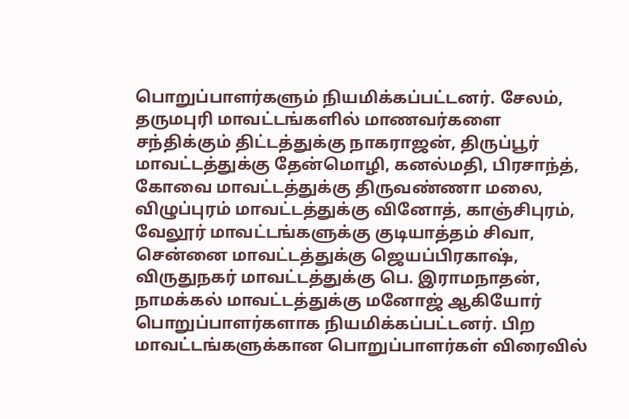பொறுப்பாளர்களும் நியமிக்கப்பட்டனர். சேலம், தருமபுரி மாவட்டங்களில் மாணவர்களை சந்திக்கும் திட்டத்துக்கு நாகராஜன், திருப்பூர் மாவட்டத்துக்கு தேன்மொழி, கனல்மதி, பிரசாந்த், கோவை மாவட்டத்துக்கு திருவண்ணா மலை, விழுப்புரம் மாவட்டத்துக்கு வினோத், காஞ்சிபுரம், வேலூர் மாவட்டங்களுக்கு குடியாத்தம் சிவா, சென்னை மாவட்டத்துக்கு ஜெயப்பிரகாஷ், விருதுநகர் மாவட்டத்துக்கு பெ. இராமநாதன், நாமக்கல் மாவட்டத்துக்கு மனோஜ் ஆகியோர் பொறுப்பாளர்களாக நியமிக்கப்பட்டனர். பிற மாவட்டங்களுக்கான பொறுப்பாளர்கள் விரைவில்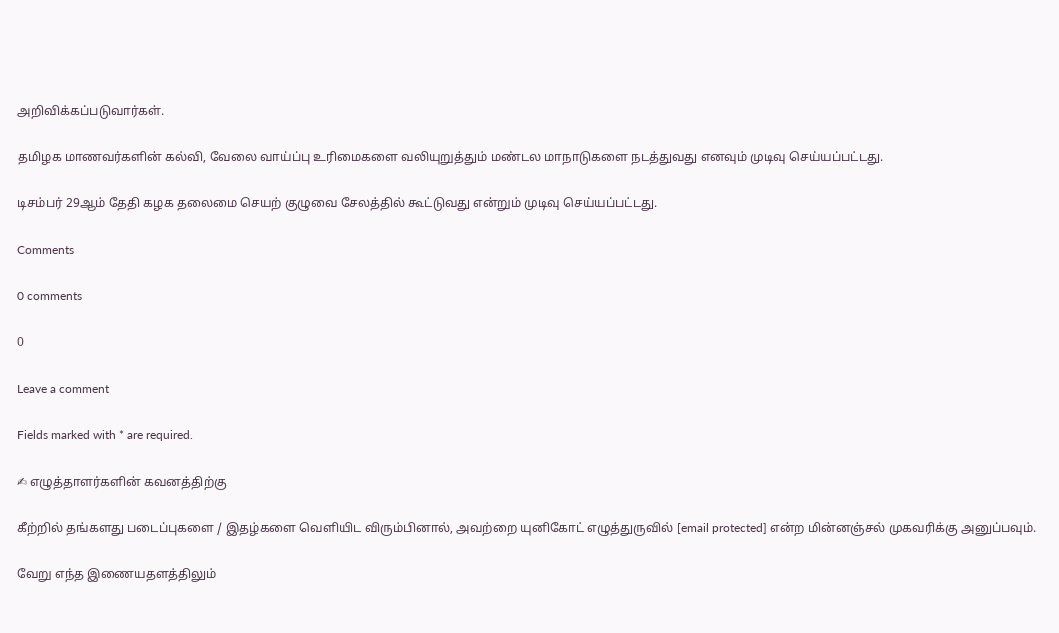அறிவிக்கப்படுவார்கள்.

தமிழக மாணவர்களின் கல்வி, வேலை வாய்ப்பு உரிமைகளை வலியுறுத்தும் மண்டல மாநாடுகளை நடத்துவது எனவும் முடிவு செய்யப்பட்டது.

டிசம்பர் 29ஆம் தேதி கழக தலைமை செயற் குழுவை சேலத்தில் கூட்டுவது என்றும் முடிவு செய்யப்பட்டது.

Comments

0 comments

0

Leave a comment

Fields marked with * are required.

✍ எழுத்தாளர்களின் கவனத்திற்கு

கீற்றில் தங்களது படைப்புகளை / இதழ்களை வெளியிட விரும்பினால், அவற்றை யுனிகோட் எழுத்துருவில் [email protected] என்ற மின்னஞ்சல் முகவரிக்கு அனுப்பவும்.

வேறு எந்த இணையதளத்திலும்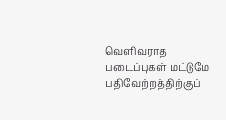வெளிவராத படைப்புகள் மட்டுமே பதிவேற்றத்திற்குப்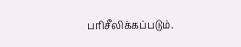பரிசீலிக்கப்படும்.